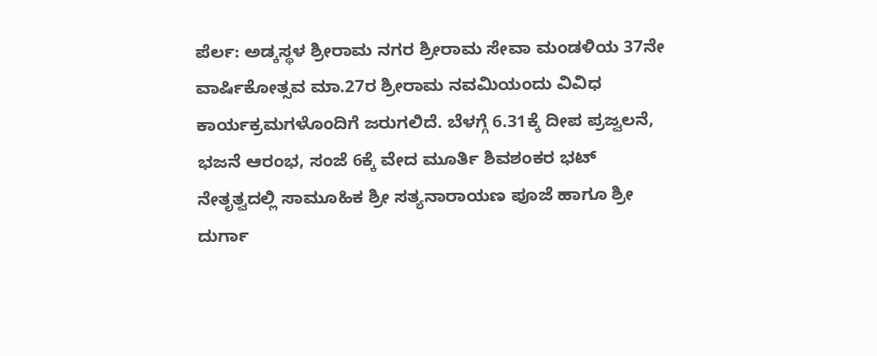ಪೆರ್ಲ: ಅಡ್ಕಸ್ಥಳ ಶ್ರೀರಾಮ ನಗರ ಶ್ರೀರಾಮ ಸೇವಾ ಮಂಡಳಿಯ 37ನೇ ವಾರ್ಷಿಕೋತ್ಸವ ಮಾ.27ರ ಶ್ರೀರಾಮ ನವಮಿಯಂದು ವಿವಿಧ ಕಾರ್ಯಕ್ರಮಗಳೊಂದಿಗೆ ಜರುಗಲಿದೆ. ಬೆಳಗ್ಗೆ 6.31ಕ್ಕೆ ದೀಪ ಪ್ರಜ್ವಲನೆ, ಭಜನೆ ಆರಂಭ, ಸಂಜೆ 6ಕ್ಕೆ ವೇದ ಮೂರ್ತಿ ಶಿವಶಂಕರ ಭಟ್ ನೇತೃತ್ವದಲ್ಲಿ ಸಾಮೂಹಿಕ ಶ್ರೀ ಸತ್ಯನಾರಾಯಣ ಪೂಜೆ ಹಾಗೂ ಶ್ರೀ ದುರ್ಗಾ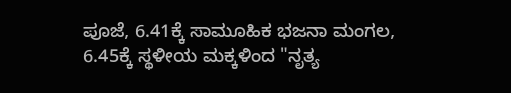ಪೂಜೆ, 6.41ಕ್ಕೆ ಸಾಮೂಹಿಕ ಭಜನಾ ಮಂಗಲ, 6.45ಕ್ಕೆ ಸ್ಥಳೀಯ ಮಕ್ಕಳಿಂದ "ನೃತ್ಯ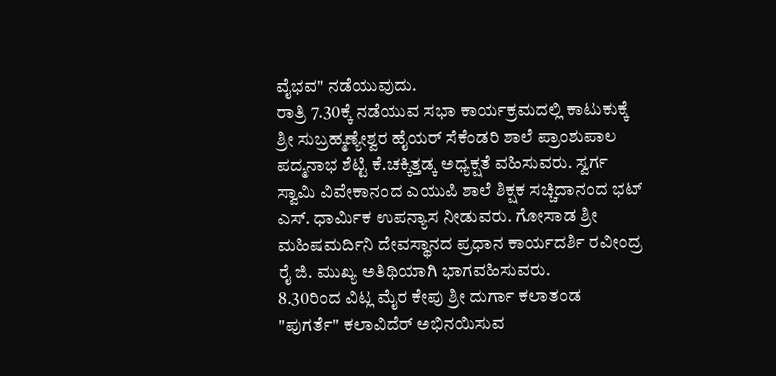ವೈಭವ" ನಡೆಯುವುದು.
ರಾತ್ರಿ 7.30ಕ್ಕೆ ನಡೆಯುವ ಸಭಾ ಕಾರ್ಯಕ್ರಮದಲ್ಲಿ ಕಾಟುಕುಕ್ಕೆ ಶ್ರೀ ಸುಬ್ರಹ್ಮಣ್ಯೇಶ್ವರ ಹೈಯರ್ ಸೆಕೆಂಡರಿ ಶಾಲೆ ಪ್ರಾಂಶುಪಾಲ ಪದ್ಮನಾಭ ಶೆಟ್ಟಿ ಕೆ.ಚಕ್ಕಿತ್ತಡ್ಕ ಅಧ್ಯಕ್ಷತೆ ವಹಿಸುವರು. ಸ್ವರ್ಗ ಸ್ವಾಮಿ ವಿವೇಕಾನಂದ ಎಯುಪಿ ಶಾಲೆ ಶಿಕ್ಷಕ ಸಚ್ಚಿದಾನಂದ ಭಟ್ ಎಸ್. ಧಾರ್ಮಿಕ ಉಪನ್ಯಾಸ ನೀಡುವರು. ಗೋಸಾಡ ಶ್ರೀ ಮಹಿಷಮರ್ದಿನಿ ದೇವಸ್ಥಾನದ ಪ್ರಧಾನ ಕಾರ್ಯದರ್ಶಿ ರವೀಂದ್ರ ರೈ ಜಿ. ಮುಖ್ಯ ಅತಿಥಿಯಾಗಿ ಭಾಗವಹಿಸುವರು.
8.30ರಿಂದ ವಿಟ್ಲ ಮೈರ ಕೇಪು ಶ್ರೀ ದುರ್ಗಾ ಕಲಾತಂಡ "ಪುಗರ್ತೆ" ಕಲಾವಿದೆರ್ ಅಭಿನಯಿಸುವ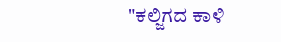"ಕಲ್ಜಿಗದ ಕಾಳಿ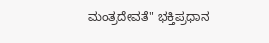ಮಂತ್ರದೇವತೆ" ಭಕ್ತಿಪ್ರಧಾನ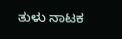ತುಳು ನಾಟಕ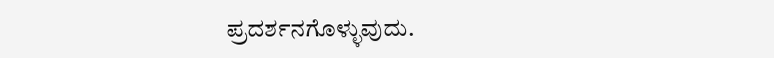ಪ್ರದರ್ಶನಗೊಳ್ಳುವುದು.